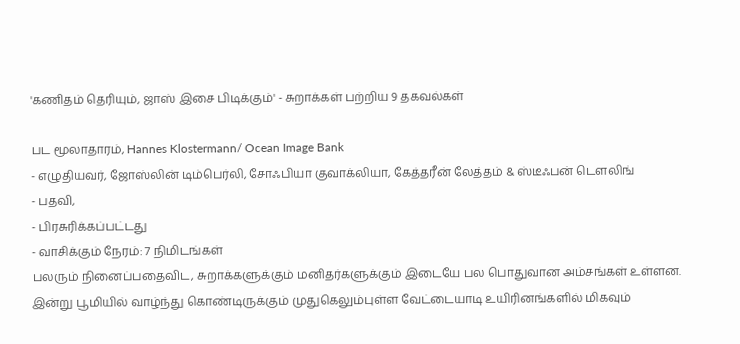'கணிதம் தெரியும், ஜாஸ் இசை பிடிக்கும்' - சுறாக்கள் பற்றிய 9 தகவல்கள்

பட மூலாதாரம், Hannes Klostermann/ Ocean Image Bank
- எழுதியவர், ஜோஸ்லின் டிம்பெர்லி, சோஃபியா குவாக்லியா, கேத்தரீன் லேத்தம் & ஸ்டீஃபன் டௌலிங்
- பதவி,
- பிரசுரிக்கப்பட்டது
- வாசிக்கும் நேரம்: 7 நிமிடங்கள்
பலரும் நினைப்பதைவிட, சுறாக்களுக்கும் மனிதர்களுக்கும் இடையே பல பொதுவான அம்சங்கள் உள்ளன.
இன்று பூமியில் வாழ்ந்து கொண்டிருக்கும் முதுகெலும்புள்ள வேட்டையாடி உயிரினங்களில் மிகவும்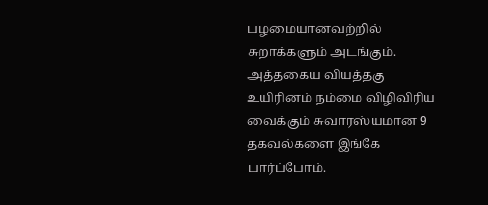பழமையானவற்றில் சுறாக்களும் அடங்கும்.
அத்தகைய வியத்தகு உயிரினம் நம்மை விழிவிரிய வைக்கும் சுவாரஸ்யமான 9 தகவல்களை இங்கே பார்ப்போம்.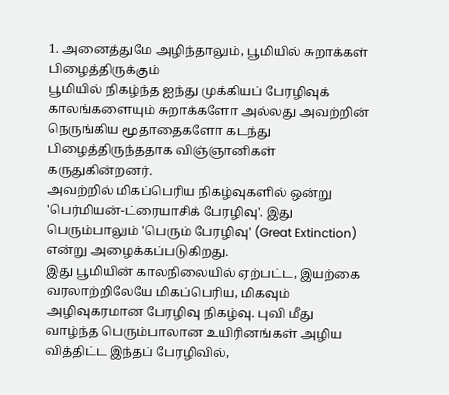1. அனைத்துமே அழிந்தாலும், பூமியில் சுறாக்கள் பிழைத்திருக்கும்
பூமியில் நிகழ்ந்த ஐந்து முக்கியப் பேரழிவுக் காலங்களையும் சுறாக்களோ அல்லது அவற்றின் நெருங்கிய மூதாதைகளோ கடந்து பிழைத்திருந்ததாக விஞ்ஞானிகள் கருதுகின்றனர்.
அவற்றில் மிகப்பெரிய நிகழ்வுகளில் ஒன்று 'பெர்மியன்-ட்ரையாசிக் பேரழிவு'. இது பெரும்பாலும் 'பெரும் பேரழிவு' (Great Extinction) என்று அழைக்கப்படுகிறது.
இது பூமியின் காலநிலையில் ஏற்பட்ட, இயற்கை வரலாற்றிலேயே மிகப்பெரிய, மிகவும் அழிவுகரமான பேரழிவு நிகழ்வு. புவி மீது வாழ்ந்த பெரும்பாலான உயிரினங்கள் அழிய வித்திட்ட இந்தப் பேரழிவில்,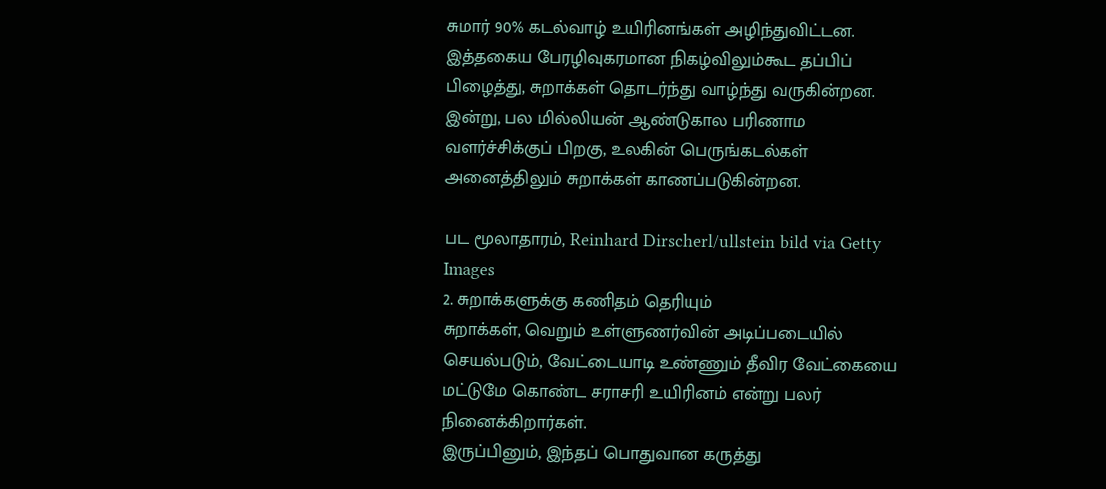சுமார் 90% கடல்வாழ் உயிரினங்கள் அழிந்துவிட்டன.
இத்தகைய பேரழிவுகரமான நிகழ்விலும்கூட தப்பிப் பிழைத்து, சுறாக்கள் தொடர்ந்து வாழ்ந்து வருகின்றன.
இன்று, பல மில்லியன் ஆண்டுகால பரிணாம வளர்ச்சிக்குப் பிறகு, உலகின் பெருங்கடல்கள் அனைத்திலும் சுறாக்கள் காணப்படுகின்றன.

பட மூலாதாரம், Reinhard Dirscherl/ullstein bild via Getty Images
2. சுறாக்களுக்கு கணிதம் தெரியும்
சுறாக்கள், வெறும் உள்ளுணர்வின் அடிப்படையில் செயல்படும், வேட்டையாடி உண்ணும் தீவிர வேட்கையை மட்டுமே கொண்ட சராசரி உயிரினம் என்று பலர் நினைக்கிறார்கள்.
இருப்பினும், இந்தப் பொதுவான கருத்து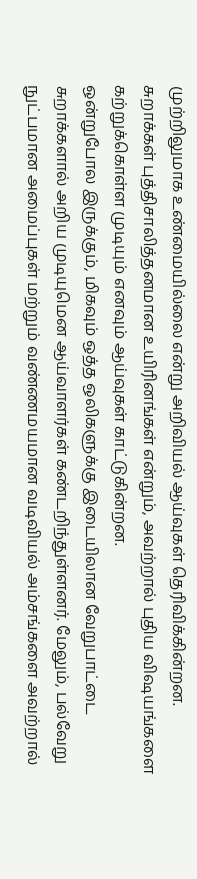முற்றிலுமாக உண்மையில்லை என்று அறிவியல் ஆய்வுகள் தெரிவிக்கின்றன.
சுறாக்கள் புத்திசாலித்தனமான உயிரினங்கள் என்றும், அவற்றால் புதிய விஷயங்களை கற்றுக்கொள்ள முடியும் எனவும் ஆய்வுகள் காட்டுகின்றன.
ஒன்றுபோல இருக்கும், மிகவும் ஒத்த ஒலிகளுக்கு இடையிலான வேறுபாட்டை சுறாக்களால் அறிய முடியுமென ஆய்வாளர்கள் கண்டறிந்துள்ளனர். மேலும், பல்வேறு நுட்பமான அமைப்புகள் மற்றும் வண்ணமயமான வடிவியல் அம்சங்களை அவற்றால்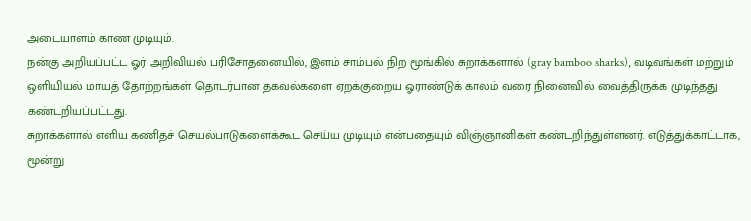அடையாளம் காண முடியும்.
நன்கு அறியப்பட்ட ஓர் அறிவியல் பரிசோதனையில், இளம் சாம்பல் நிற மூங்கில் சுறாக்களால் (gray bamboo sharks), வடிவங்கள் மற்றும் ஒளியியல் மாயத் தோற்றங்கள் தொடர்பான தகவல்களை ஏறக்குறைய ஓராண்டுக் காலம் வரை நினைவில் வைத்திருக்க முடிந்தது கண்டறியப்பட்டது.
சுறாக்களால் எளிய கணிதச் செயல்பாடுகளைக்கூட செய்ய முடியும் என்பதையும் விஞ்ஞானிகள் கண்டறிந்துள்ளனர். எடுத்துக்காட்டாக, மூன்று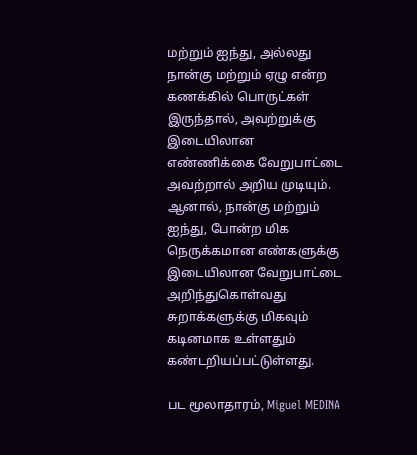மற்றும் ஐந்து, அல்லது நான்கு மற்றும் ஏழு என்ற கணக்கில் பொருட்கள் இருந்தால், அவற்றுக்கு இடையிலான எண்ணிக்கை வேறுபாட்டை அவற்றால் அறிய முடியும்.
ஆனால், நான்கு மற்றும் ஐந்து, போன்ற மிக நெருக்கமான எண்களுக்கு இடையிலான வேறுபாட்டை அறிந்துகொள்வது சுறாக்களுக்கு மிகவும் கடினமாக உள்ளதும் கண்டறியப்பட்டுள்ளது.

பட மூலாதாரம், Miguel MEDINA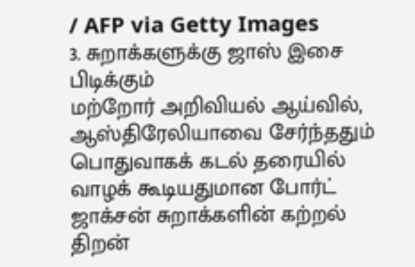/ AFP via Getty Images
3. சுறாக்களுக்கு ஜாஸ் இசை பிடிக்கும்
மற்றோர் அறிவியல் ஆய்வில், ஆஸ்திரேலியாவை சேர்ந்ததும் பொதுவாகக் கடல் தரையில் வாழக் கூடியதுமான போர்ட் ஜாக்சன் சுறாக்களின் கற்றல் திறன்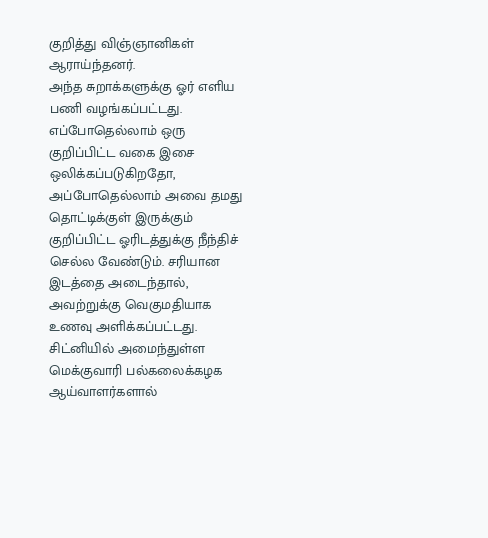குறித்து விஞ்ஞானிகள் ஆராய்ந்தனர்.
அந்த சுறாக்களுக்கு ஓர் எளிய பணி வழங்கப்பட்டது. எப்போதெல்லாம் ஒரு குறிப்பிட்ட வகை இசை ஒலிக்கப்படுகிறதோ, அப்போதெல்லாம் அவை தமது தொட்டிக்குள் இருக்கும் குறிப்பிட்ட ஓரிடத்துக்கு நீந்திச் செல்ல வேண்டும். சரியான இடத்தை அடைந்தால், அவற்றுக்கு வெகுமதியாக உணவு அளிக்கப்பட்டது.
சிட்னியில் அமைந்துள்ள மெக்குவாரி பல்கலைக்கழக ஆய்வாளர்களால்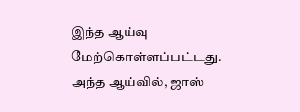இந்த ஆய்வு மேற்கொள்ளப்பட்டது.
அந்த ஆய்வில், ஜாஸ்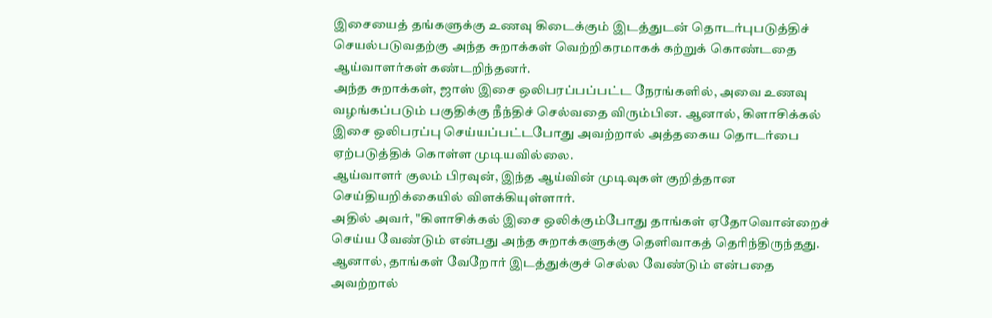இசையைத் தங்களுக்கு உணவு கிடைக்கும் இடத்துடன் தொடர்புபடுத்திச் செயல்படுவதற்கு அந்த சுறாக்கள் வெற்றிகரமாகக் கற்றுக் கொண்டதை ஆய்வாளர்கள் கண்டறிந்தனர்.
அந்த சுறாக்கள், ஜாஸ் இசை ஒலிபரப்பப்பட்ட நேரங்களில், அவை உணவு வழங்கப்படும் பகுதிக்கு நீந்திச் செல்வதை விரும்பின. ஆனால், கிளாசிக்கல் இசை ஒலிபரப்பு செய்யப்பட்டபோது அவற்றால் அத்தகைய தொடர்பை ஏற்படுத்திக் கொள்ள முடியவில்லை.
ஆய்வாளர் குலம் பிரவுன், இந்த ஆய்வின் முடிவுகள் குறித்தான செய்தியறிக்கையில் விளக்கியுள்ளார்.
அதில் அவர், "கிளாசிக்கல் இசை ஒலிக்கும்போது தாங்கள் ஏதோவொன்றைச் செய்ய வேண்டும் என்பது அந்த சுறாக்களுக்கு தெளிவாகத் தெரிந்திருந்தது. ஆனால், தாங்கள் வேறோர் இடத்துக்குச் செல்ல வேண்டும் என்பதை அவற்றால்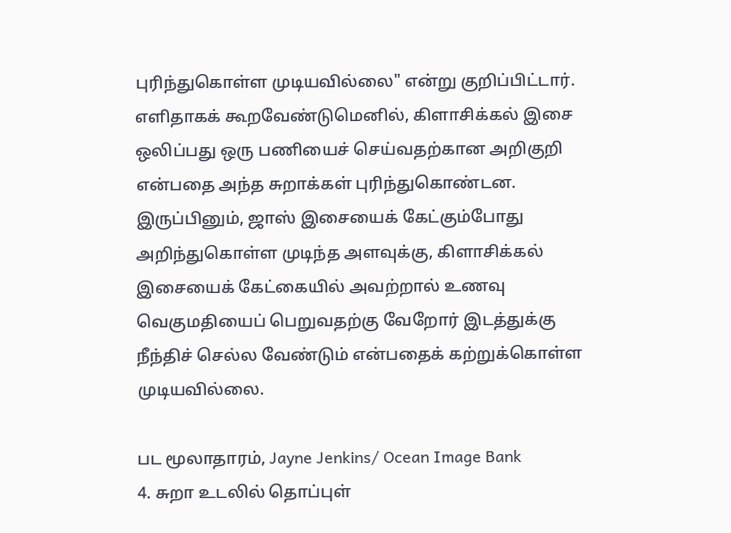புரிந்துகொள்ள முடியவில்லை" என்று குறிப்பிட்டார்.
எளிதாகக் கூறவேண்டுமெனில், கிளாசிக்கல் இசை ஒலிப்பது ஒரு பணியைச் செய்வதற்கான அறிகுறி என்பதை அந்த சுறாக்கள் புரிந்துகொண்டன. இருப்பினும், ஜாஸ் இசையைக் கேட்கும்போது அறிந்துகொள்ள முடிந்த அளவுக்கு, கிளாசிக்கல் இசையைக் கேட்கையில் அவற்றால் உணவு வெகுமதியைப் பெறுவதற்கு வேறோர் இடத்துக்கு நீந்திச் செல்ல வேண்டும் என்பதைக் கற்றுக்கொள்ள முடியவில்லை.

பட மூலாதாரம், Jayne Jenkins/ Ocean Image Bank
4. சுறா உடலில் தொப்புள்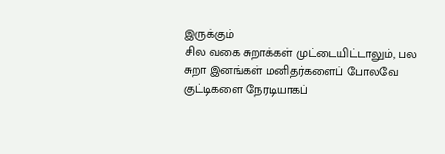இருக்கும்
சில வகை சுறாக்கள் முட்டையிட்டாலும், பல சுறா இனங்கள் மனிதர்களைப் போலவே குட்டிகளை நேரடியாகப்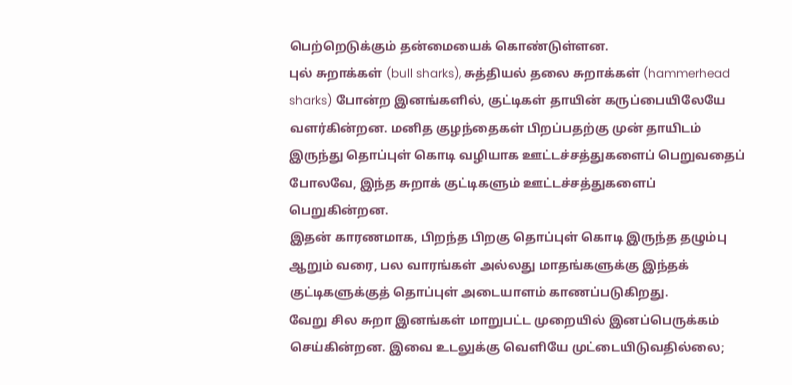பெற்றெடுக்கும் தன்மையைக் கொண்டுள்ளன.
புல் சுறாக்கள் (bull sharks), சுத்தியல் தலை சுறாக்கள் (hammerhead sharks) போன்ற இனங்களில், குட்டிகள் தாயின் கருப்பையிலேயே வளர்கின்றன. மனித குழந்தைகள் பிறப்பதற்கு முன் தாயிடம் இருந்து தொப்புள் கொடி வழியாக ஊட்டச்சத்துகளைப் பெறுவதைப் போலவே, இந்த சுறாக் குட்டிகளும் ஊட்டச்சத்துகளைப் பெறுகின்றன.
இதன் காரணமாக, பிறந்த பிறகு தொப்புள் கொடி இருந்த தழும்பு ஆறும் வரை, பல வாரங்கள் அல்லது மாதங்களுக்கு இந்தக் குட்டிகளுக்குத் தொப்புள் அடையாளம் காணப்படுகிறது.
வேறு சில சுறா இனங்கள் மாறுபட்ட முறையில் இனப்பெருக்கம் செய்கின்றன. இவை உடலுக்கு வெளியே முட்டையிடுவதில்லை;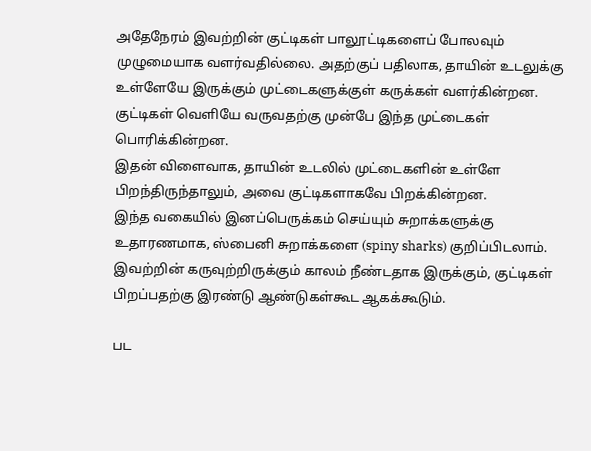அதேநேரம் இவற்றின் குட்டிகள் பாலூட்டிகளைப் போலவும் முழுமையாக வளர்வதில்லை. அதற்குப் பதிலாக, தாயின் உடலுக்கு உள்ளேயே இருக்கும் முட்டைகளுக்குள் கருக்கள் வளர்கின்றன. குட்டிகள் வெளியே வருவதற்கு முன்பே இந்த முட்டைகள் பொரிக்கின்றன.
இதன் விளைவாக, தாயின் உடலில் முட்டைகளின் உள்ளே பிறந்திருந்தாலும், அவை குட்டிகளாகவே பிறக்கின்றன.
இந்த வகையில் இனப்பெருக்கம் செய்யும் சுறாக்களுக்கு உதாரணமாக, ஸ்பைனி சுறாக்களை (spiny sharks) குறிப்பிடலாம். இவற்றின் கருவுற்றிருக்கும் காலம் நீண்டதாக இருக்கும், குட்டிகள் பிறப்பதற்கு இரண்டு ஆண்டுகள்கூட ஆகக்கூடும்.

பட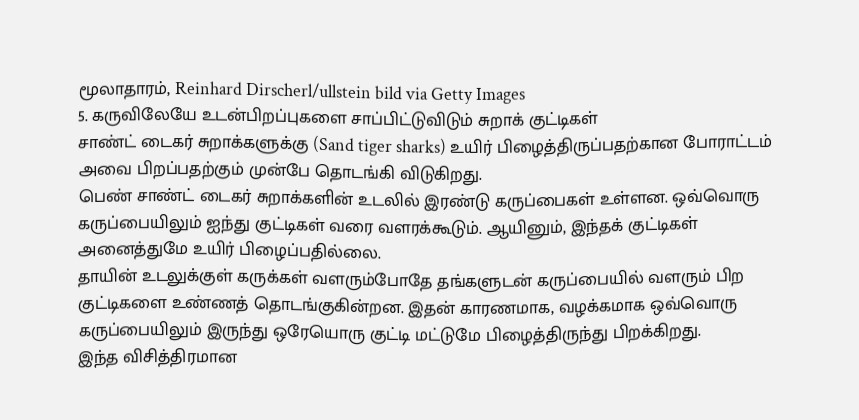மூலாதாரம், Reinhard Dirscherl/ullstein bild via Getty Images
5. கருவிலேயே உடன்பிறப்புகளை சாப்பிட்டுவிடும் சுறாக் குட்டிகள்
சாண்ட் டைகர் சுறாக்களுக்கு (Sand tiger sharks) உயிர் பிழைத்திருப்பதற்கான போராட்டம் அவை பிறப்பதற்கும் முன்பே தொடங்கி விடுகிறது.
பெண் சாண்ட் டைகர் சுறாக்களின் உடலில் இரண்டு கருப்பைகள் உள்ளன. ஒவ்வொரு கருப்பையிலும் ஐந்து குட்டிகள் வரை வளரக்கூடும். ஆயினும், இந்தக் குட்டிகள் அனைத்துமே உயிர் பிழைப்பதில்லை.
தாயின் உடலுக்குள் கருக்கள் வளரும்போதே தங்களுடன் கருப்பையில் வளரும் பிற குட்டிகளை உண்ணத் தொடங்குகின்றன. இதன் காரணமாக, வழக்கமாக ஒவ்வொரு கருப்பையிலும் இருந்து ஒரேயொரு குட்டி மட்டுமே பிழைத்திருந்து பிறக்கிறது.
இந்த விசித்திரமான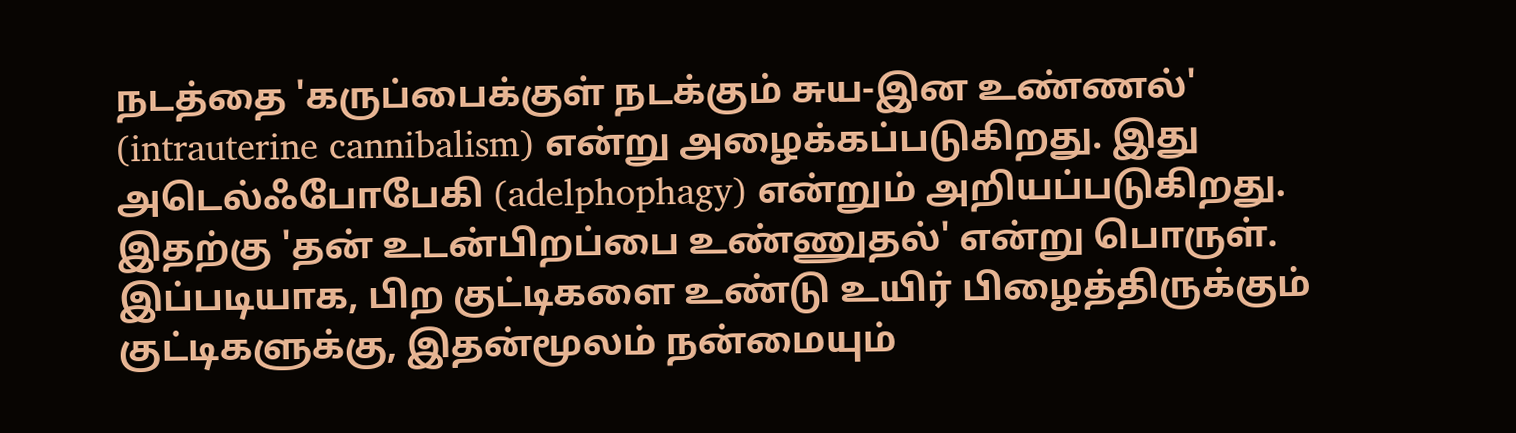நடத்தை 'கருப்பைக்குள் நடக்கும் சுய-இன உண்ணல்' (intrauterine cannibalism) என்று அழைக்கப்படுகிறது. இது அடெல்ஃபோபேகி (adelphophagy) என்றும் அறியப்படுகிறது. இதற்கு 'தன் உடன்பிறப்பை உண்ணுதல்' என்று பொருள்.
இப்படியாக, பிற குட்டிகளை உண்டு உயிர் பிழைத்திருக்கும் குட்டிகளுக்கு, இதன்மூலம் நன்மையும்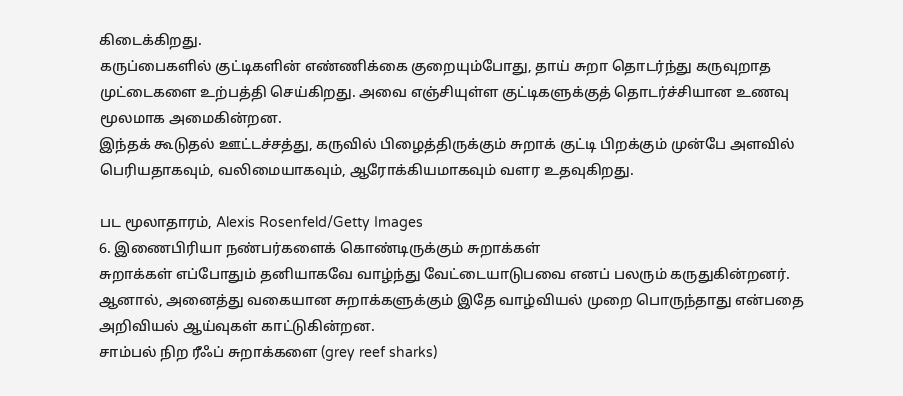கிடைக்கிறது.
கருப்பைகளில் குட்டிகளின் எண்ணிக்கை குறையும்போது, தாய் சுறா தொடர்ந்து கருவுறாத முட்டைகளை உற்பத்தி செய்கிறது. அவை எஞ்சியுள்ள குட்டிகளுக்குத் தொடர்ச்சியான உணவு மூலமாக அமைகின்றன.
இந்தக் கூடுதல் ஊட்டச்சத்து, கருவில் பிழைத்திருக்கும் சுறாக் குட்டி பிறக்கும் முன்பே அளவில் பெரியதாகவும், வலிமையாகவும், ஆரோக்கியமாகவும் வளர உதவுகிறது.

பட மூலாதாரம், Alexis Rosenfeld/Getty Images
6. இணைபிரியா நண்பர்களைக் கொண்டிருக்கும் சுறாக்கள்
சுறாக்கள் எப்போதும் தனியாகவே வாழ்ந்து வேட்டையாடுபவை எனப் பலரும் கருதுகின்றனர். ஆனால், அனைத்து வகையான சுறாக்களுக்கும் இதே வாழ்வியல் முறை பொருந்தாது என்பதை அறிவியல் ஆய்வுகள் காட்டுகின்றன.
சாம்பல் நிற ரீஃப் சுறாக்களை (grey reef sharks)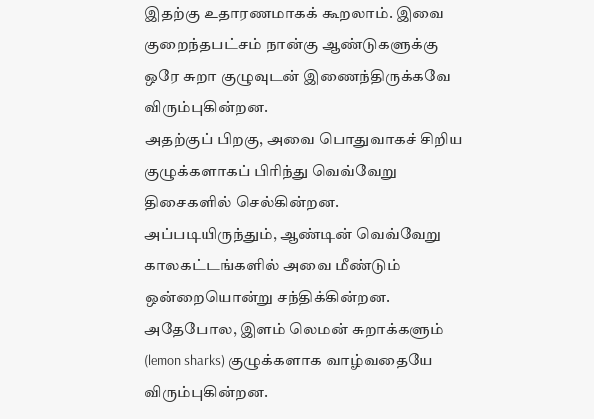இதற்கு உதாரணமாகக் கூறலாம். இவை குறைந்தபட்சம் நான்கு ஆண்டுகளுக்கு ஒரே சுறா குழுவுடன் இணைந்திருக்கவே விரும்புகின்றன.
அதற்குப் பிறகு, அவை பொதுவாகச் சிறிய குழுக்களாகப் பிரிந்து வெவ்வேறு திசைகளில் செல்கின்றன. அப்படியிருந்தும், ஆண்டின் வெவ்வேறு காலகட்டங்களில் அவை மீண்டும் ஒன்றையொன்று சந்திக்கின்றன.
அதேபோல, இளம் லெமன் சுறாக்களும் (lemon sharks) குழுக்களாக வாழ்வதையே விரும்புகின்றன.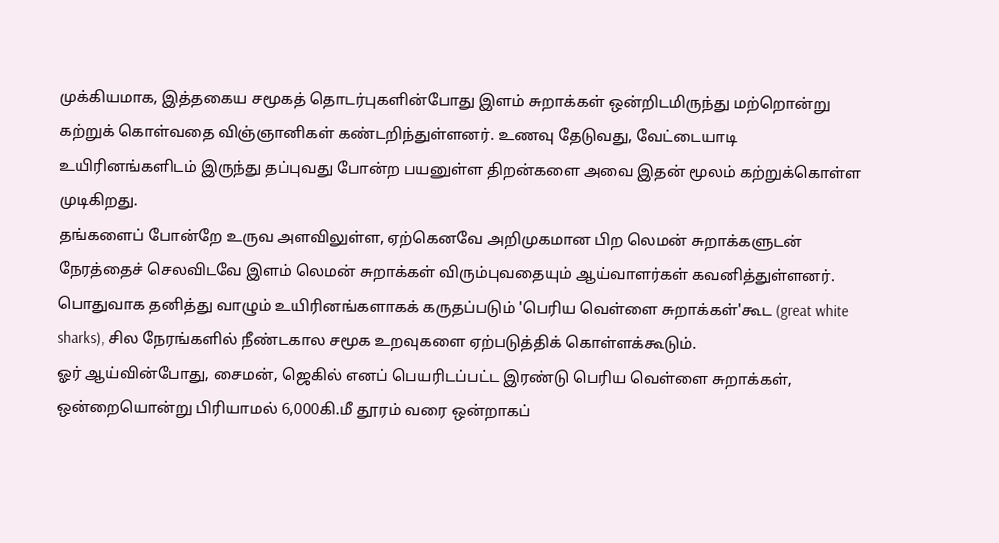முக்கியமாக, இத்தகைய சமூகத் தொடர்புகளின்போது இளம் சுறாக்கள் ஒன்றிடமிருந்து மற்றொன்று கற்றுக் கொள்வதை விஞ்ஞானிகள் கண்டறிந்துள்ளனர். உணவு தேடுவது, வேட்டையாடி உயிரினங்களிடம் இருந்து தப்புவது போன்ற பயனுள்ள திறன்களை அவை இதன் மூலம் கற்றுக்கொள்ள முடிகிறது.
தங்களைப் போன்றே உருவ அளவிலுள்ள, ஏற்கெனவே அறிமுகமான பிற லெமன் சுறாக்களுடன் நேரத்தைச் செலவிடவே இளம் லெமன் சுறாக்கள் விரும்புவதையும் ஆய்வாளர்கள் கவனித்துள்ளனர்.
பொதுவாக தனித்து வாழும் உயிரினங்களாகக் கருதப்படும் 'பெரிய வெள்ளை சுறாக்கள்'கூட (great white sharks), சில நேரங்களில் நீண்டகால சமூக உறவுகளை ஏற்படுத்திக் கொள்ளக்கூடும்.
ஓர் ஆய்வின்போது, சைமன், ஜெகில் எனப் பெயரிடப்பட்ட இரண்டு பெரிய வெள்ளை சுறாக்கள், ஒன்றையொன்று பிரியாமல் 6,000கி.மீ தூரம் வரை ஒன்றாகப்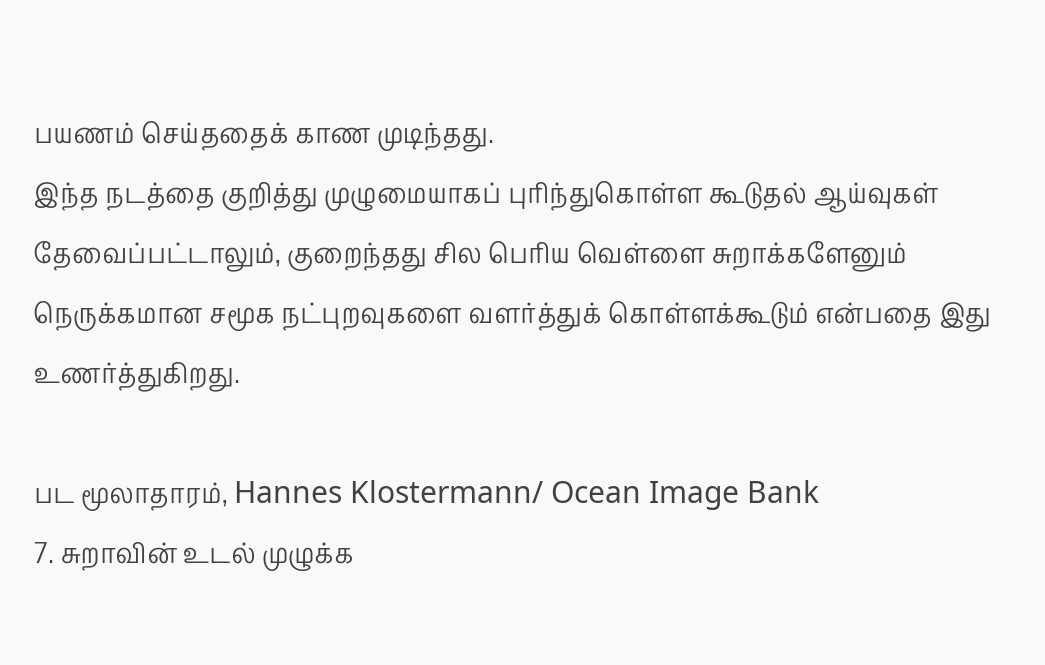பயணம் செய்ததைக் காண முடிந்தது.
இந்த நடத்தை குறித்து முழுமையாகப் புரிந்துகொள்ள கூடுதல் ஆய்வுகள் தேவைப்பட்டாலும், குறைந்தது சில பெரிய வெள்ளை சுறாக்களேனும் நெருக்கமான சமூக நட்புறவுகளை வளர்த்துக் கொள்ளக்கூடும் என்பதை இது உணர்த்துகிறது.

பட மூலாதாரம், Hannes Klostermann/ Ocean Image Bank
7. சுறாவின் உடல் முழுக்க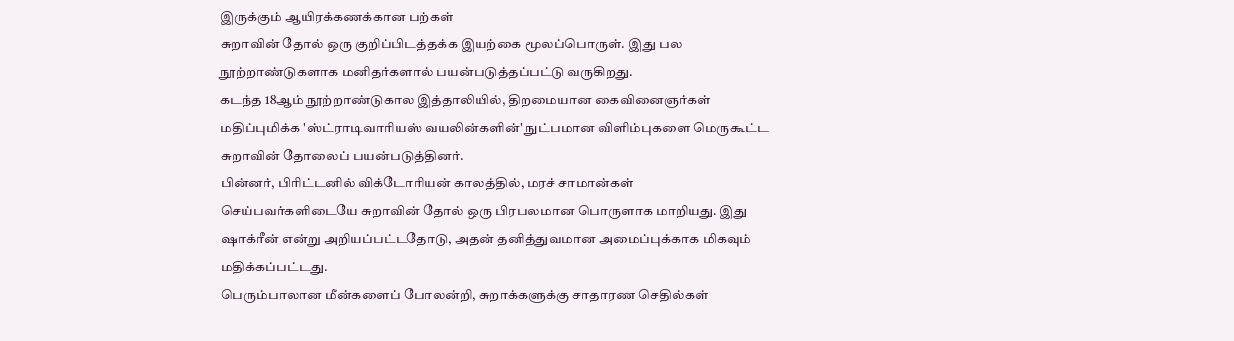இருக்கும் ஆயிரக்கணக்கான பற்கள்
சுறாவின் தோல் ஒரு குறிப்பிடத்தக்க இயற்கை மூலப்பொருள். இது பல நூற்றாண்டுகளாக மனிதர்களால் பயன்படுத்தப்பட்டு வருகிறது.
கடந்த 18ஆம் நூற்றாண்டுகால இத்தாலியில், திறமையான கைவினைஞர்கள் மதிப்புமிக்க 'ஸ்ட்ராடிவாரியஸ் வயலின்களின்' நுட்பமான விளிம்புகளை மெருகூட்ட சுறாவின் தோலைப் பயன்படுத்தினர்.
பின்னர், பிரிட்டனில் விக்டோரியன் காலத்தில், மரச் சாமான்கள் செய்பவர்களிடையே சுறாவின் தோல் ஒரு பிரபலமான பொருளாக மாறியது. இது ஷாக்ரீன் என்று அறியப்பட்டதோடு, அதன் தனித்துவமான அமைப்புக்காக மிகவும் மதிக்கப்பட்டது.
பெரும்பாலான மீன்களைப் போலன்றி, சுறாக்களுக்கு சாதாரண செதில்கள்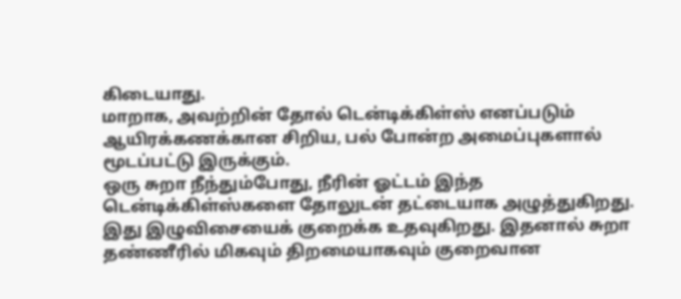கிடையாது.
மாறாக, அவற்றின் தோல் டென்டிக்கிள்ஸ் எனப்படும் ஆயிரக்கணக்கான சிறிய, பல் போன்ற அமைப்புகளால் மூடப்பட்டு இருக்கும்.
ஒரு சுறா நீந்தும்போது, நீரின் ஓட்டம் இந்த டென்டிக்கிள்ஸ்களை தோலுடன் தட்டையாக அழுத்துகிறது. இது இழுவிசையைக் குறைக்க உதவுகிறது. இதனால் சுறா தண்ணீரில் மிகவும் திறமையாகவும் குறைவான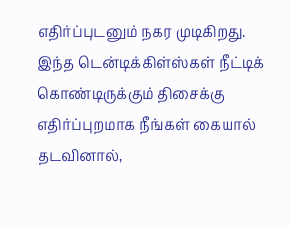எதிர்ப்புடனும் நகர முடிகிறது.
இந்த டென்டிக்கிள்ஸ்கள் நீட்டிக் கொண்டிருக்கும் திசைக்கு எதிர்ப்புறமாக நீங்கள் கையால் தடவினால்,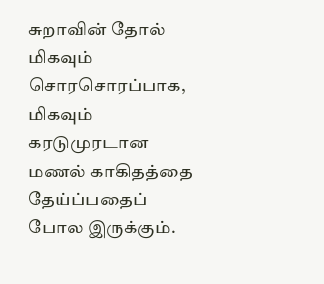சுறாவின் தோல் மிகவும் சொரசொரப்பாக, மிகவும் கரடுமுரடான மணல் காகிதத்தை தேய்ப்பதைப் போல இருக்கும்.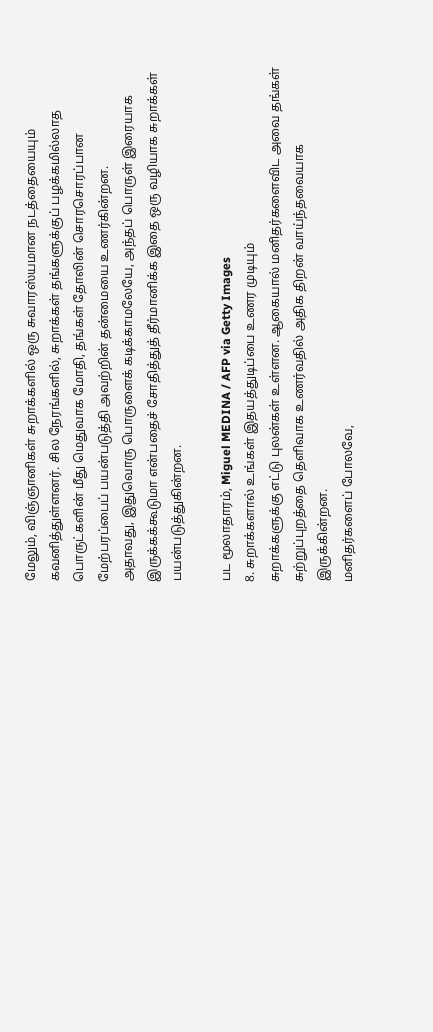மேலும், விஞ்ஞானிகள் சுறாக்களில் ஒரு சுவாரஸ்யமான நடத்தையையும் கவனித்துள்ளனர். சில நேரங்களில், சுறாக்கள் தங்களுக்குப் பழக்கமில்லாத பொருட்களின் மீது மெதுவாக மோதி, தங்கள் தோலின் சொரசொரப்பான மேற்பரப்பைப் பயன்படுத்தி அவற்றின் தன்மையை உணர்கின்றன.
அதாவது, இதுவொரு பொருளைக் கடிக்காமலேயே, அந்தப் பொருள் இரையாக இருக்கக்கூடுமா என்பதைச் சோதித்துத் தீர்மானிக்க இதை ஒரு வழியாக சுறாக்கள் பயன்படுத்துகின்றன.

பட மூலாதாரம், Miguel MEDINA / AFP via Getty Images
8. சுறாக்களால் உங்கள் இதயத்துடிப்பை உணர முடியும்
சுறாக்களுக்கு எட்டு புலன்கள் உள்ளன. ஆகையால் மனிதர்களைவிட அவை தங்கள் சுற்றுப்புறத்தை தெளிவாக உணர்வதில் அதிக திறன் வாய்ந்தவையாக இருக்கின்றன.
மனிதர்களைப் போலவே,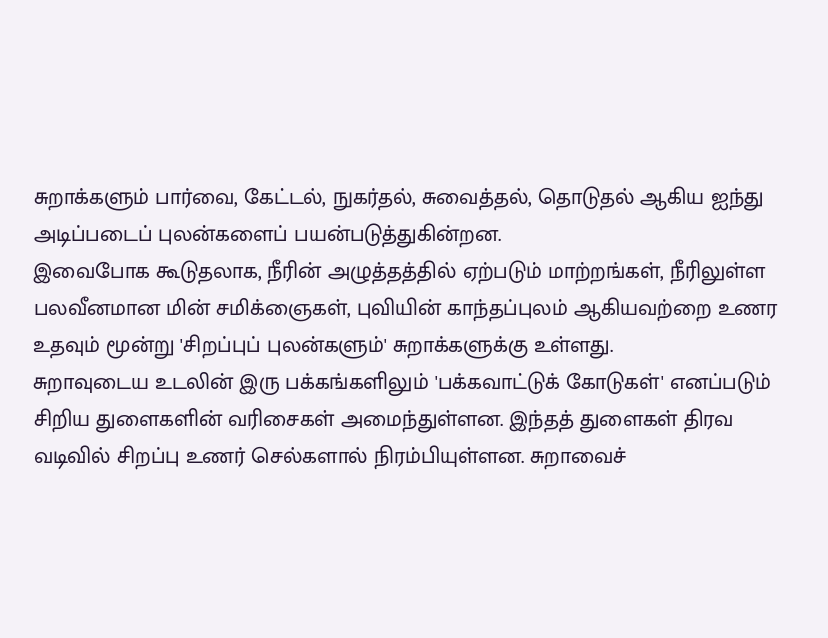சுறாக்களும் பார்வை, கேட்டல், நுகர்தல், சுவைத்தல், தொடுதல் ஆகிய ஐந்து அடிப்படைப் புலன்களைப் பயன்படுத்துகின்றன.
இவைபோக கூடுதலாக, நீரின் அழுத்தத்தில் ஏற்படும் மாற்றங்கள், நீரிலுள்ள பலவீனமான மின் சமிக்ஞைகள், புவியின் காந்தப்புலம் ஆகியவற்றை உணர உதவும் மூன்று 'சிறப்புப் புலன்களும்' சுறாக்களுக்கு உள்ளது.
சுறாவுடைய உடலின் இரு பக்கங்களிலும் 'பக்கவாட்டுக் கோடுகள்' எனப்படும் சிறிய துளைகளின் வரிசைகள் அமைந்துள்ளன. இந்தத் துளைகள் திரவ வடிவில் சிறப்பு உணர் செல்களால் நிரம்பியுள்ளன. சுறாவைச்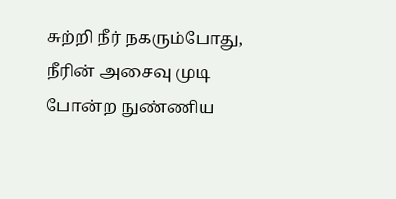சுற்றி நீர் நகரும்போது, நீரின் அசைவு முடி போன்ற நுண்ணிய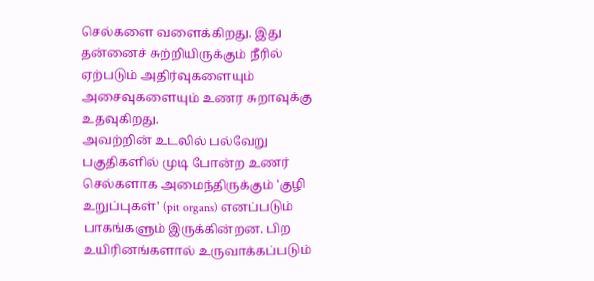செல்களை வளைக்கிறது. இது தன்னைச் சுற்றியிருக்கும் நீரில் ஏற்படும் அதிர்வுகளையும் அசைவுகளையும் உணர சுறாவுக்கு உதவுகிறது.
அவற்றின் உடலில் பல்வேறு பகுதிகளில் முடி போன்ற உணர் செல்களாக அமைந்திருக்கும் 'குழி உறுப்புகள்' (pit organs) எனப்படும் பாகங்களும் இருக்கின்றன. பிற உயிரினங்களால் உருவாக்கப்படும்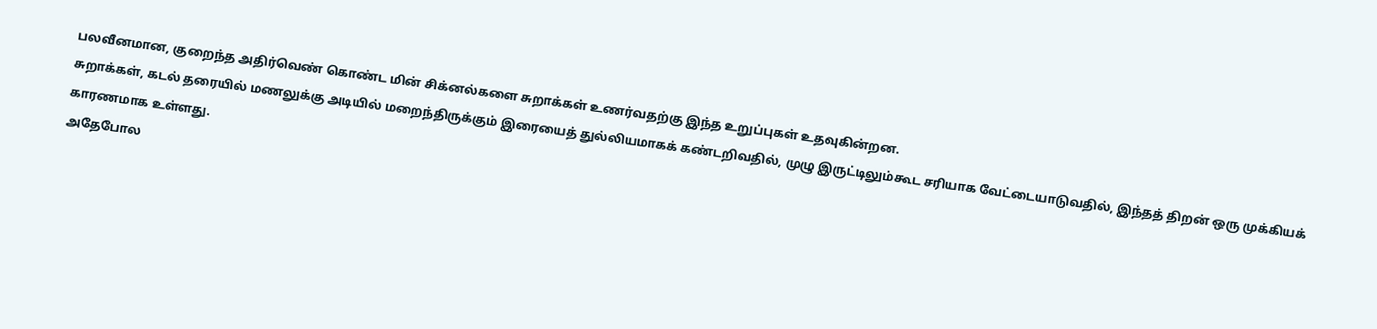பலவீனமான, குறைந்த அதிர்வெண் கொண்ட மின் சிக்னல்களை சுறாக்கள் உணர்வதற்கு இந்த உறுப்புகள் உதவுகின்றன.
சுறாக்கள், கடல் தரையில் மணலுக்கு அடியில் மறைந்திருக்கும் இரையைத் துல்லியமாகக் கண்டறிவதில், முழு இருட்டிலும்கூட சரியாக வேட்டையாடுவதில், இந்தத் திறன் ஒரு முக்கியக் காரணமாக உள்ளது.
அதேபோல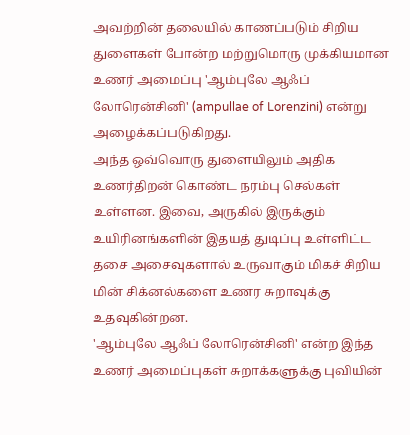அவற்றின் தலையில் காணப்படும் சிறிய துளைகள் போன்ற மற்றுமொரு முக்கியமான உணர் அமைப்பு 'ஆம்புலே ஆஃப் லோரென்சினி' (ampullae of Lorenzini) என்று அழைக்கப்படுகிறது.
அந்த ஒவ்வொரு துளையிலும் அதிக உணர்திறன் கொண்ட நரம்பு செல்கள் உள்ளன. இவை, அருகில் இருக்கும் உயிரினங்களின் இதயத் துடிப்பு உள்ளிட்ட தசை அசைவுகளால் உருவாகும் மிகச் சிறிய மின் சிக்னல்களை உணர சுறாவுக்கு உதவுகின்றன.
'ஆம்புலே ஆஃப் லோரென்சினி' என்ற இந்த உணர் அமைப்புகள் சுறாக்களுக்கு புவியின்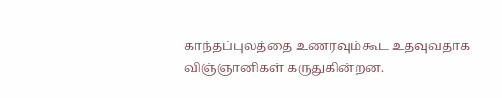காந்தப்புலத்தை உணரவும்கூட உதவுவதாக விஞ்ஞானிகள் கருதுகின்றன.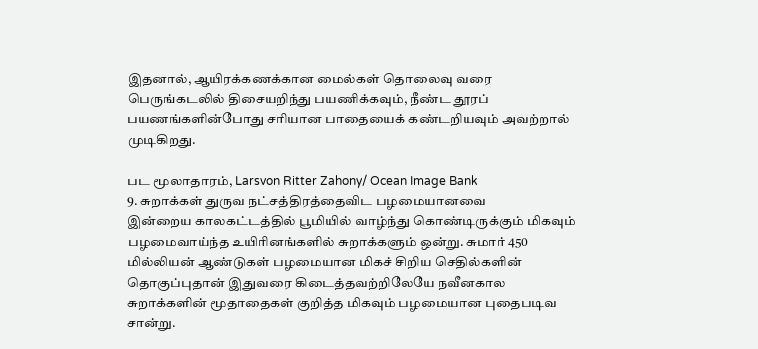இதனால், ஆயிரக்கணக்கான மைல்கள் தொலைவு வரை பெருங்கடலில் திசையறிந்து பயணிக்கவும், நீண்ட தூரப் பயணங்களின்போது சரியான பாதையைக் கண்டறியவும் அவற்றால் முடிகிறது.

பட மூலாதாரம், Larsvon Ritter Zahony/ Ocean Image Bank
9. சுறாக்கள் துருவ நட்சத்திரத்தைவிட பழமையானவை
இன்றைய காலகட்டத்தில் பூமியில் வாழ்ந்து கொண்டிருக்கும் மிகவும் பழமைவாய்ந்த உயிரினங்களில் சுறாக்களும் ஒன்று. சுமார் 450 மில்லியன் ஆண்டுகள் பழமையான மிகச் சிறிய செதில்களின் தொகுப்புதான் இதுவரை கிடைத்தவற்றிலேயே நவீனகால சுறாக்களின் மூதாதைகள் குறித்த மிகவும் பழமையான புதைபடிவ சான்று.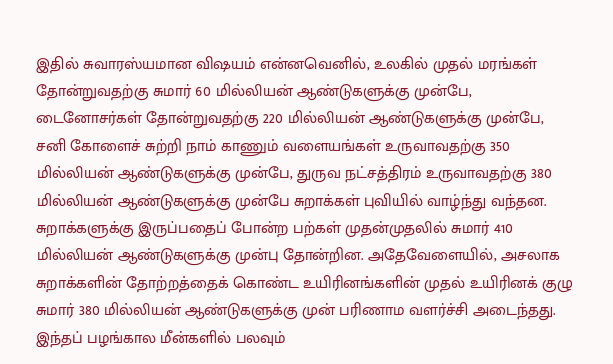இதில் சுவாரஸ்யமான விஷயம் என்னவெனில், உலகில் முதல் மரங்கள் தோன்றுவதற்கு சுமார் 60 மில்லியன் ஆண்டுகளுக்கு முன்பே, டைனோசர்கள் தோன்றுவதற்கு 220 மில்லியன் ஆண்டுகளுக்கு முன்பே, சனி கோளைச் சுற்றி நாம் காணும் வளையங்கள் உருவாவதற்கு 350 மில்லியன் ஆண்டுகளுக்கு முன்பே, துருவ நட்சத்திரம் உருவாவதற்கு 380 மில்லியன் ஆண்டுகளுக்கு முன்பே சுறாக்கள் புவியில் வாழ்ந்து வந்தன.
சுறாக்களுக்கு இருப்பதைப் போன்ற பற்கள் முதன்முதலில் சுமார் 410 மில்லியன் ஆண்டுகளுக்கு முன்பு தோன்றின. அதேவேளையில், அசலாக சுறாக்களின் தோற்றத்தைக் கொண்ட உயிரினங்களின் முதல் உயிரினக் குழு சுமார் 380 மில்லியன் ஆண்டுகளுக்கு முன் பரிணாம வளர்ச்சி அடைந்தது.
இந்தப் பழங்கால மீன்களில் பலவும்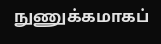நுணுக்கமாகப்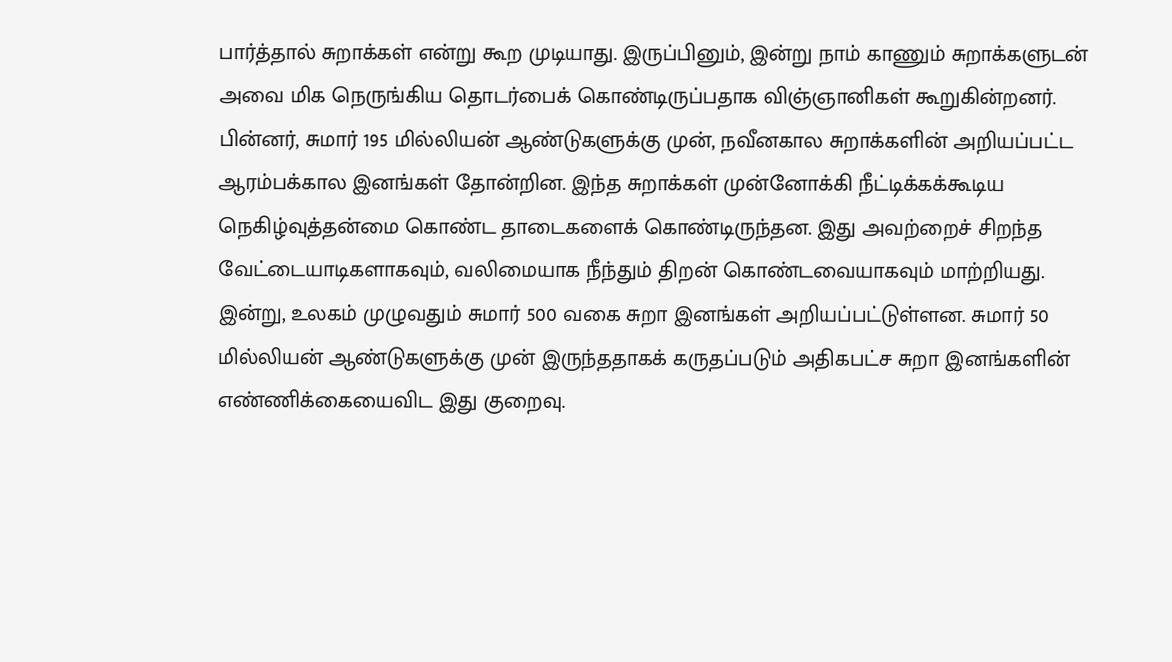பார்த்தால் சுறாக்கள் என்று கூற முடியாது. இருப்பினும், இன்று நாம் காணும் சுறாக்களுடன் அவை மிக நெருங்கிய தொடர்பைக் கொண்டிருப்பதாக விஞ்ஞானிகள் கூறுகின்றனர்.
பின்னர், சுமார் 195 மில்லியன் ஆண்டுகளுக்கு முன், நவீனகால சுறாக்களின் அறியப்பட்ட ஆரம்பக்கால இனங்கள் தோன்றின. இந்த சுறாக்கள் முன்னோக்கி நீட்டிக்கக்கூடிய நெகிழ்வுத்தன்மை கொண்ட தாடைகளைக் கொண்டிருந்தன. இது அவற்றைச் சிறந்த வேட்டையாடிகளாகவும், வலிமையாக நீந்தும் திறன் கொண்டவையாகவும் மாற்றியது.
இன்று, உலகம் முழுவதும் சுமார் 500 வகை சுறா இனங்கள் அறியப்பட்டுள்ளன. சுமார் 50 மில்லியன் ஆண்டுகளுக்கு முன் இருந்ததாகக் கருதப்படும் அதிகபட்ச சுறா இனங்களின் எண்ணிக்கையைவிட இது குறைவு.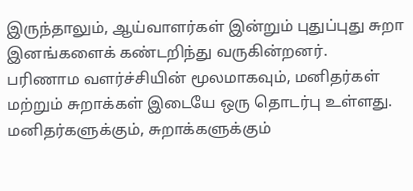இருந்தாலும், ஆய்வாளர்கள் இன்றும் புதுப்புது சுறா இனங்களைக் கண்டறிந்து வருகின்றனர்.
பரிணாம வளர்ச்சியின் மூலமாகவும், மனிதர்கள் மற்றும் சுறாக்கள் இடையே ஒரு தொடர்பு உள்ளது. மனிதர்களுக்கும், சுறாக்களுக்கும்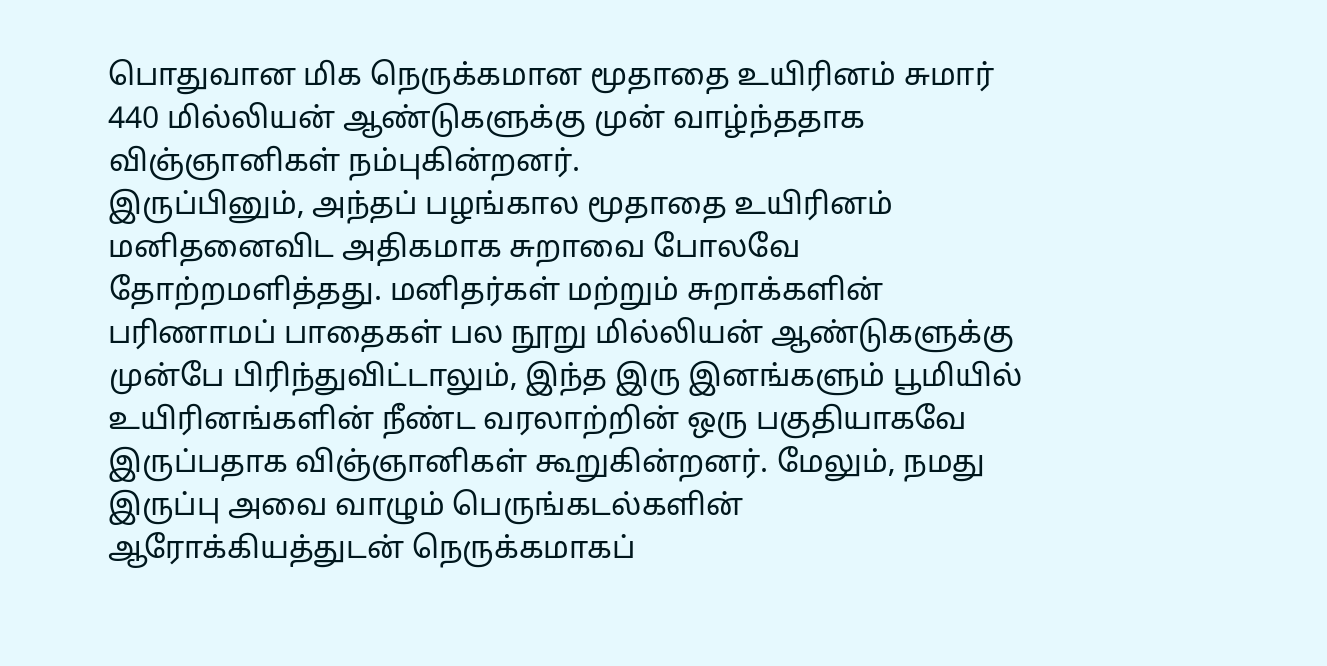பொதுவான மிக நெருக்கமான மூதாதை உயிரினம் சுமார் 440 மில்லியன் ஆண்டுகளுக்கு முன் வாழ்ந்ததாக விஞ்ஞானிகள் நம்புகின்றனர்.
இருப்பினும், அந்தப் பழங்கால மூதாதை உயிரினம் மனிதனைவிட அதிகமாக சுறாவை போலவே தோற்றமளித்தது. மனிதர்கள் மற்றும் சுறாக்களின் பரிணாமப் பாதைகள் பல நூறு மில்லியன் ஆண்டுகளுக்கு முன்பே பிரிந்துவிட்டாலும், இந்த இரு இனங்களும் பூமியில் உயிரினங்களின் நீண்ட வரலாற்றின் ஒரு பகுதியாகவே இருப்பதாக விஞ்ஞானிகள் கூறுகின்றனர். மேலும், நமது இருப்பு அவை வாழும் பெருங்கடல்களின் ஆரோக்கியத்துடன் நெருக்கமாகப்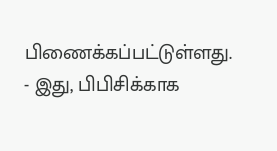பிணைக்கப்பட்டுள்ளது.
- இது, பிபிசிக்காக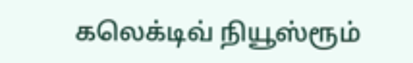கலெக்டிவ் நியூஸ்ரூம்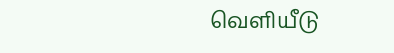வெளியீடு